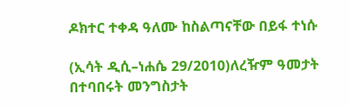ዶክተር ተቀዳ ዓለሙ ከስልጣናቸው በይፋ ተነሱ

(ኢሳት ዲሲ–ነሐሴ 29/2010)ለረዥም ዓመታት በተባበሩት መንግስታት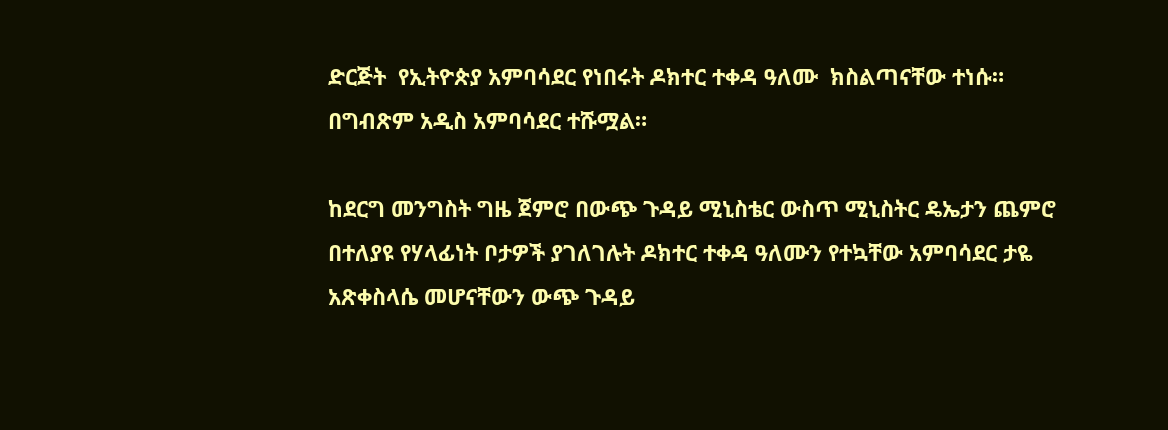ድርጅት  የኢትዮጵያ አምባሳደር የነበሩት ዶክተር ተቀዳ ዓለሙ  ክስልጣናቸው ተነሱ። በግብጽም አዲስ አምባሳደር ተሹሟል።

ከደርግ መንግስት ግዜ ጀምሮ በውጭ ጉዳይ ሚኒስቴር ውስጥ ሚኒስትር ዴኤታን ጨምሮ በተለያዩ የሃላፊነት ቦታዎች ያገለገሉት ዶክተር ተቀዳ ዓለሙን የተኳቸው አምባሳደር ታዬ አጽቀስላሴ መሆናቸውን ውጭ ጉዳይ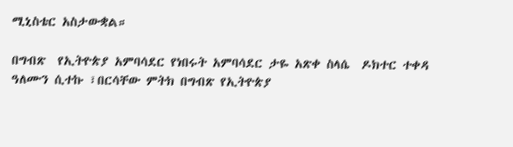ሚኒስቴር አስታውቋል።

በግብጽ  የኢትዮጵያ አምባሳደር የነበሩት አምባሳደር ታዬ አጽቀ ስላሴ  ዶክተር ተቀዳ ዓለሙን ሲተኩ ፣በርሳቸው ምትክ በግብጽ የኢትዮጵያ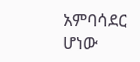አምባሳደር ሆነው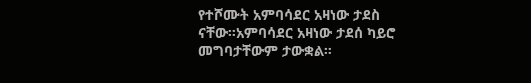የተሾሙት አምባሳደር አዛነው ታደስ ናቸው።አምባሳደር አዛነው ታደሰ ካይሮ መግባታቸውም ታውቋል።